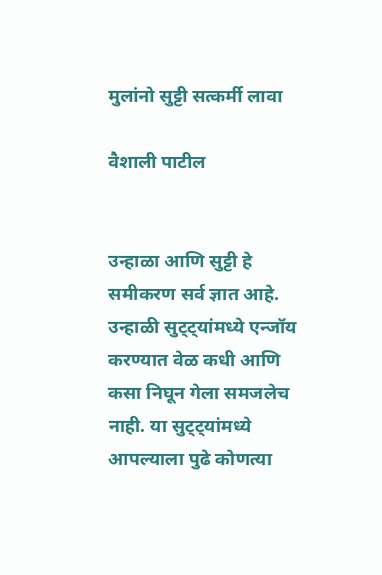मुलांनो सुट्टी सत्कर्मी लावा

वैशाली पाटील


उन्हाळा आणि सुट्टी हे समीकरण सर्व ज्ञात आहे. उन्हाळी सुट्ट्यांमध्ये एन्जॉय करण्यात वेळ कधी आणि कसा निघून गेला समजलेच नाही. या सुट्ट्यांमध्ये आपल्याला पुढे कोणत्या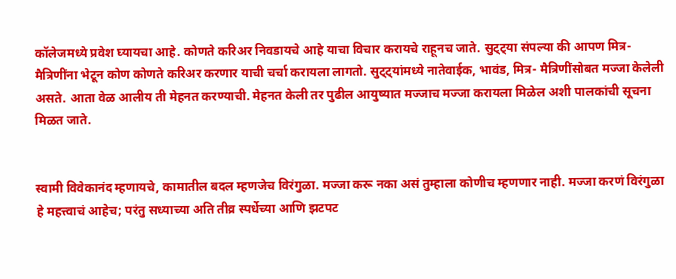कॉलेजमध्ये प्रवेश घ्यायचा आहे. कोणते करिअर निवडायचे आहे याचा विचार करायचे राहूनच जाते. सुट्ट्या संपल्या की आपण मित्र-मैत्रिणींना भेटून कोण कोणते करिअर करणार याची चर्चा करायला लागतो. सुट्ट्यांमध्ये नातेवाईक, भावंड, मित्र- मैत्रिणींसोबत मज्जा केलेली असते. आता वेळ आलीय ती मेहनत करण्याची. मेहनत केली तर पुढील आयुष्यात मज्जाच मज्जा करायला मिळेल अशी पालकांची सूचना मिळत जाते.


स्वामी विवेकानंद म्हणायचे, कामातील बदल म्हणजेच विरंगुळा. मज्जा करू नका असं तुम्हाला कोणीच म्हणणार नाही. मज्जा करणं विरंगुळा हे महत्त्वाचं आहेच; परंतु सध्याच्या अति तीव्र स्पर्धेच्या आणि झटपट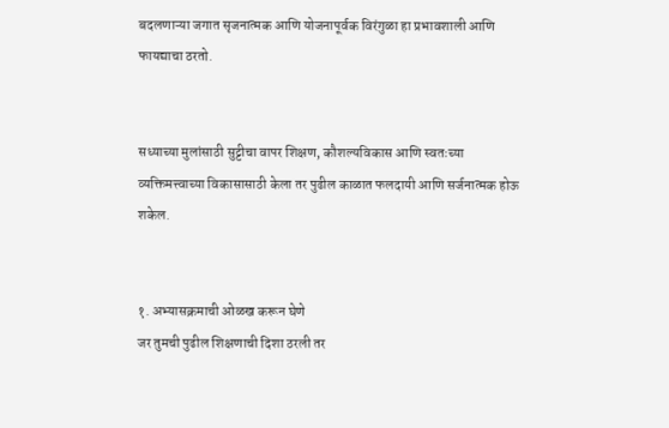बदलणाऱ्या जगात सृजनात्मक आणि योजनापूर्वक विरंगुळा हा प्रभावशाली आणि फायद्याचा ठरतो.


सध्याच्या मुलांसाठी सुट्टीचा वापर शिक्षण, कौशल्यविकास आणि स्वतःच्या व्यक्तिमत्त्वाच्या विकासासाठी केला तर पुढील काळात फलदायी आणि सर्जनात्मक होऊ शकेल.


१. अभ्यासक्रमाची ओळख करून घेणे
जर तुमची पुढील शिक्षणाची दिशा ठरली तर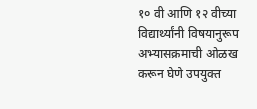१० वी आणि १२ वीच्या विद्यार्थ्यांनी विषयानुरूप अभ्यासक्रमाची ओळख करून घेणे उपयुक्त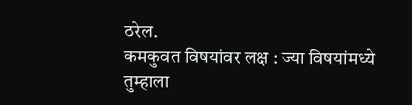ठरेल.
कमकुवत विषयांवर लक्ष : ज्या विषयांमध्ये तुम्हाला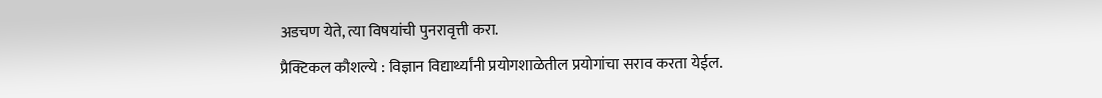अडचण येते, त्या विषयांची पुनरावृत्ती करा.
प्रैक्टिकल कौशल्ये : विज्ञान विद्यार्थ्यांनी प्रयोगशाळेतील प्रयोगांचा सराव करता येईल.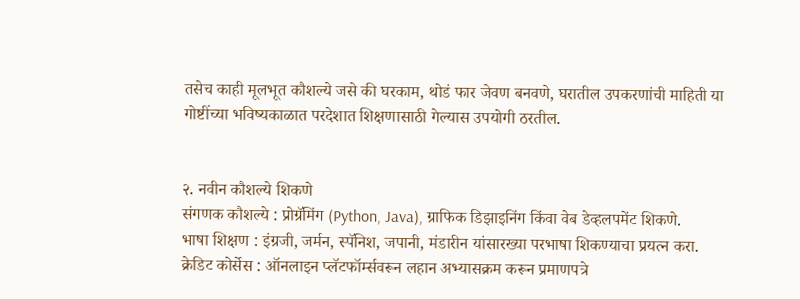तसेच काही मूलभूत कौशल्ये जसे की घरकाम, थोडं फार जेवण बनवणे, घरातील उपकरणांची माहिती या गोष्टींच्या भविष्यकाळात परदेशात शिक्षणासाठी गेल्यास उपयोगी ठरतील.


२. नवीन कौशल्ये शिकणे
संगणक कौशल्ये : प्रोग्रॅमिंग (Python, Java), ग्राफिक डिझाइनिंग किंवा वेब डेव्हलपमेंट शिकणे.
भाषा शिक्षण : इंग्रजी, जर्मन, स्पॅनिश, जपानी, मंडारीन यांसारख्या परभाषा शिकण्याचा प्रयत्न करा.
क्रेडिट कोर्सेस : ऑनलाइन प्लॅटफॉर्म्सवरून लहान अभ्यासक्रम करून प्रमाणपत्रे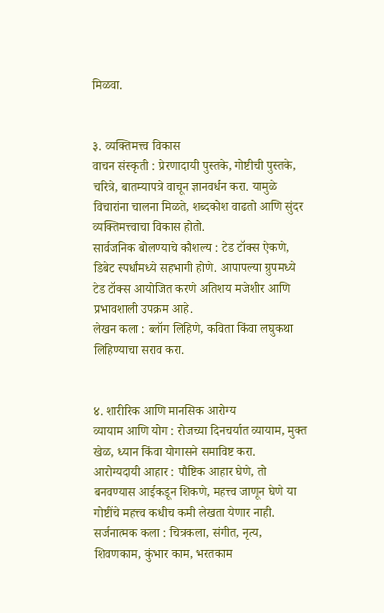मिळवा.


३. व्यक्तिमत्त्व विकास
वाचन संस्कृती : प्रेरणादायी पुस्तके, गोष्टीची पुस्तके, चरित्रे, बातम्यापत्रे वाचून ज्ञानवर्धन करा. यामुळे विचारांना चालना मिळते, शब्दकोश वाढतो आणि सुंदर व्यक्तिमत्त्वाचा विकास होतो.
सार्वजनिक बोलण्याचे कौशल्य : टेड टॉक्स ऐकणे, डिबेट स्पर्धांमध्ये सहभागी होणे. आपापल्या ग्रुपमध्ये टेड टॉक्स आयोजित करणे अतिशय मजेशीर आणि प्रभावशाली उपक्रम आहे.
लेखन कला : ब्लॉग लिहिणे, कविता किंवा लघुकथा लिहिण्याचा सराव करा.


४. शारीरिक आणि मानसिक आरोग्य
व्यायाम आणि योग : रोजच्या दिनचर्यात व्यायाम, मुक्त खेळ, ध्यान किंवा योगासने समाविष्ट करा.
आरोग्यदायी आहार : पौष्टिक आहार घेणे, तो बनवण्यास आईकडून शिकणे, महत्त्व जाणून घेणे या गोष्टींचे महत्त्व कधीच कमी लेखता येणार नाही.
सर्जनात्मक कला : चित्रकला, संगीत, नृत्य, शिवणकाम, कुंभार काम, भरतकाम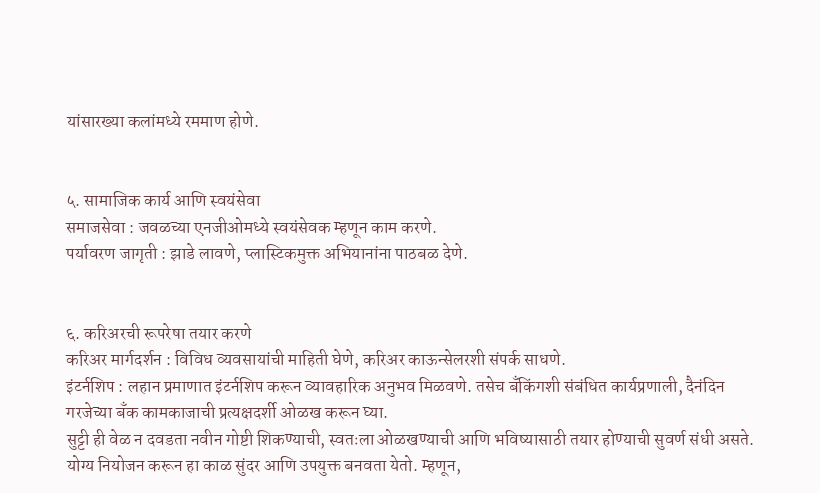यांसारख्या कलांमध्ये रममाण होणे.


५. सामाजिक कार्य आणि स्वयंसेवा
समाजसेवा : जवळच्या एनजीओमध्ये स्वयंसेवक म्हणून काम करणे.
पर्यावरण जागृती : झाडे लावणे, प्लास्टिकमुक्त अभियानांना पाठबळ देणे.


६. करिअरची रूपरेषा तयार करणे
करिअर मार्गदर्शन : विविध व्यवसायांची माहिती घेणे, करिअर काऊन्सेलरशी संपर्क साधणे.
इंटर्नशिप : लहान प्रमाणात इंटर्नशिप करून व्यावहारिक अनुभव मिळवणे. तसेच बँकिंगशी संबंधित कार्यप्रणाली, दैनंदिन गरजेच्या बँक कामकाजाची प्रत्यक्षदर्शी ओळख करून घ्या.
सुट्टी ही वेळ न दवडता नवीन गोष्टी शिकण्याची, स्वतःला ओळखण्याची आणि भविष्यासाठी तयार होण्याची सुवर्ण संधी असते. योग्य नियोजन करून हा काळ सुंदर आणि उपयुक्त बनवता येतो. म्हणून,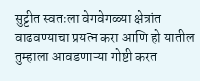सुट्टीत स्वतःला वेगवेगळ्या क्षेत्रांत वाढवण्याचा प्रयत्न करा आणि हो यातील तुम्हाला आवडणाऱ्या गोष्टी करत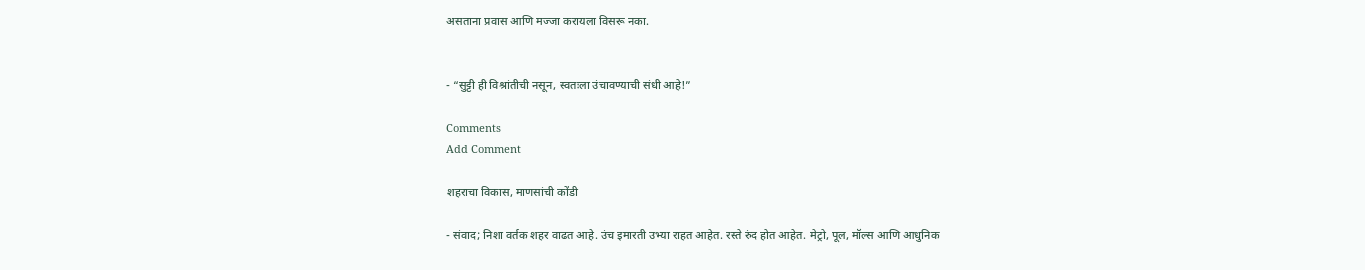असताना प्रवास आणि मज्जा करायला विसरू नका.


- “सुट्टी ही विश्रांतीची नसून, स्वतःला उंचावण्याची संधी आहे!”

Comments
Add Comment

शहराचा विकास, माणसांची कोंडी

- संवाद; निशा वर्तक शहर वाढत आहे. उंच इमारती उभ्या राहत आहेत. रस्ते रुंद होत आहेत. मेट्रो, पूल, मॉल्स आणि आधुनिक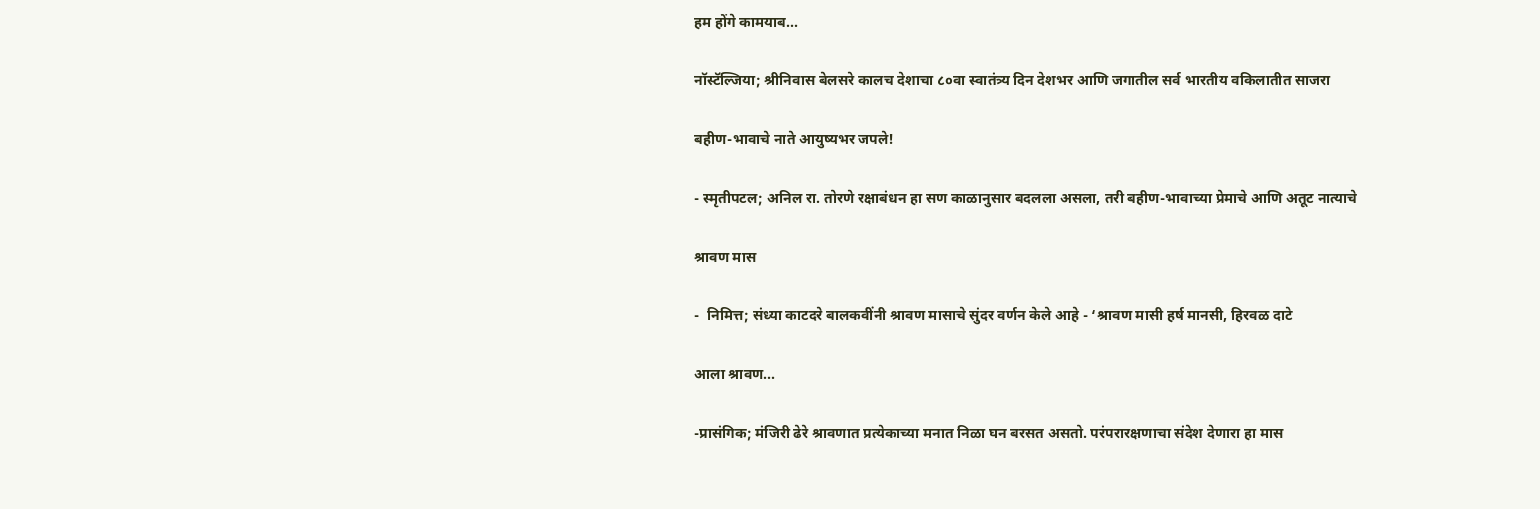हम होंगे कामयाब...

नॉस्टॅल्जिया; श्रीनिवास बेलसरे कालच देशाचा ८०वा स्वातंत्र्य दिन देशभर आणि जगातील सर्व भारतीय वकिलातीत साजरा

बहीण-भावाचे नाते आयुष्यभर जपले!

- स्मृतीपटल; अनिल रा. तोरणे रक्षाबंधन हा सण काळानुसार बदलला असला, तरी बहीण-भावाच्या प्रेमाचे आणि अतूट नात्याचे

श्रावण मास

-  निमित्त; संध्या काटदरे बालकवींनी श्रावण मासाचे सुंदर वर्णन केले आहे - ‘श्रावण मासी हर्ष मानसी, हिरवळ दाटे

आला श्रावण...

-प्रासंगिक; मंजिरी ढेरे श्रावणात प्रत्येकाच्या मनात निळा घन बरसत असतो. परंपरारक्षणाचा संदेश देणारा हा मास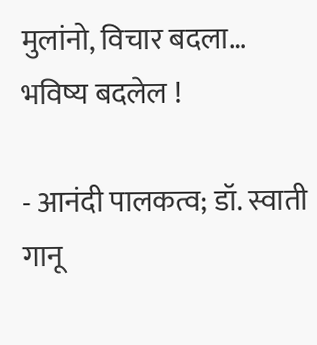मुलांनो, विचार बदला… भविष्य बदलेल !

- आनंदी पालकत्व; डॉ. स्वाती गानू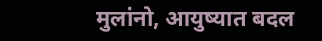मुलांनो, आयुष्यात बदल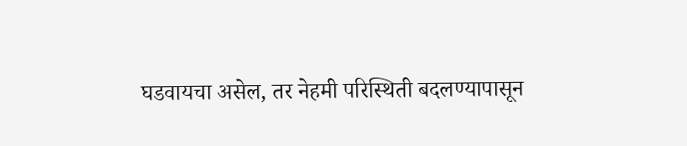घडवायचा असेल, तर नेहमी परिस्थिती बदलण्यापासून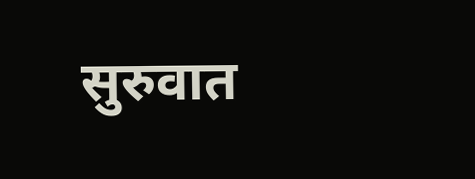सुरुवात